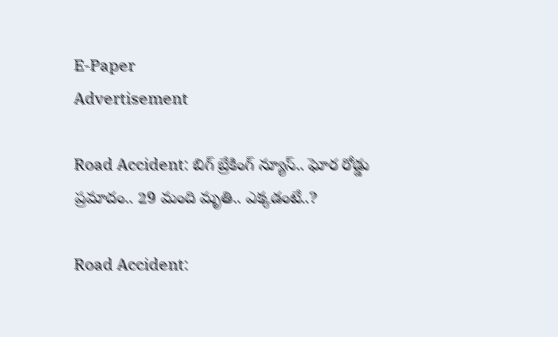E-Paper
Advertisement

Road Accident: బిగ్ బ్రేకింగ్ న్యూస్.. ఘోర రోడ్డు ప్రమాదం.. 29 మంది మృతి.. ఎక్కడంటే..?

Road Accident: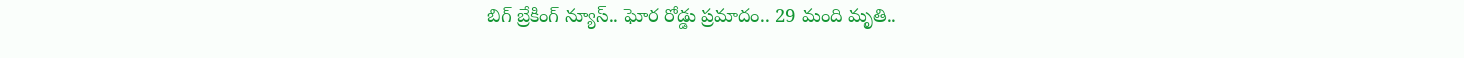బిగ్ బ్రేకింగ్ న్యూస్.. ఘోర రోడ్డు ప్రమాదం.. 29 మంది మృతి..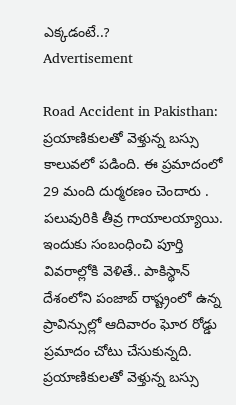ఎక్కడంటే..?
Advertisement

Road Accident in Pakisthan: ప్రయాణికులతో వెళ్తున్న బస్సు కాలువలో పడింది. ఈ ప్రమాదంలో 29 మంది దుర్మరణం చెందారు . పలువురికి తీవ్ర గాయాలయ్యాయి. ఇందుకు సంబంధించి పూర్తి వివరాల్లోకి వెళితే.. పాకిస్థాన్ దేశంలోని పంజాబ్ రాష్ట్రంలో ఉన్న ప్రావిన్సుల్లో ఆదివారం ఘోర రోడ్డు ప్రమాదం చోటు చేసుకున్నది. ప్రయాణికులతో వెళ్తున్న బస్సు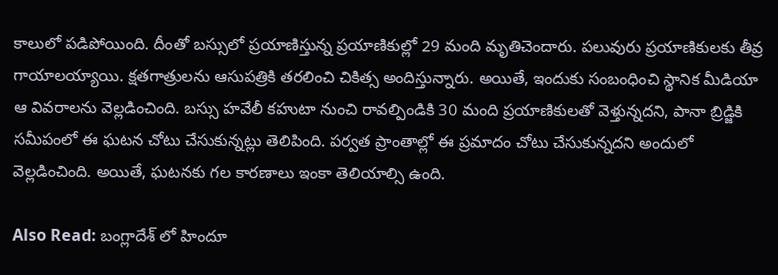కాలులో పడిపోయింది. దీంతో బస్సులో ప్రయాణిస్తున్న ప్రయాణికుల్లో 29 మంది మృతిచెందారు. పలువురు ప్రయాణికులకు తీవ్ర గాయాలయ్యాయి. క్షతగాత్రులను ఆసుపత్రికి తరలించి చికిత్స అందిస్తున్నారు. అయితే, ఇందుకు సంబంధించి స్థానిక మీడియా ఆ వివరాలను వెల్లడించింది. బస్సు హవేలీ కహుటా నుంచి రావల్పిండికి 30 మంది ప్రయాణికులతో వెళ్తున్నదని, పానా బ్రిడ్జికి సమీపంలో ఈ ఘటన చోటు చేసుకున్నట్లు తెలిపింది. పర్వత ప్రాంతాల్లో ఈ ప్రమాదం చోటు చేసుకున్నదని అందులో వెల్లడించింది. అయితే, ఘటనకు గల కారణాలు ఇంకా తెలియాల్సి ఉంది.

Also Read: బంగ్లాదేశ్ లో హిందూ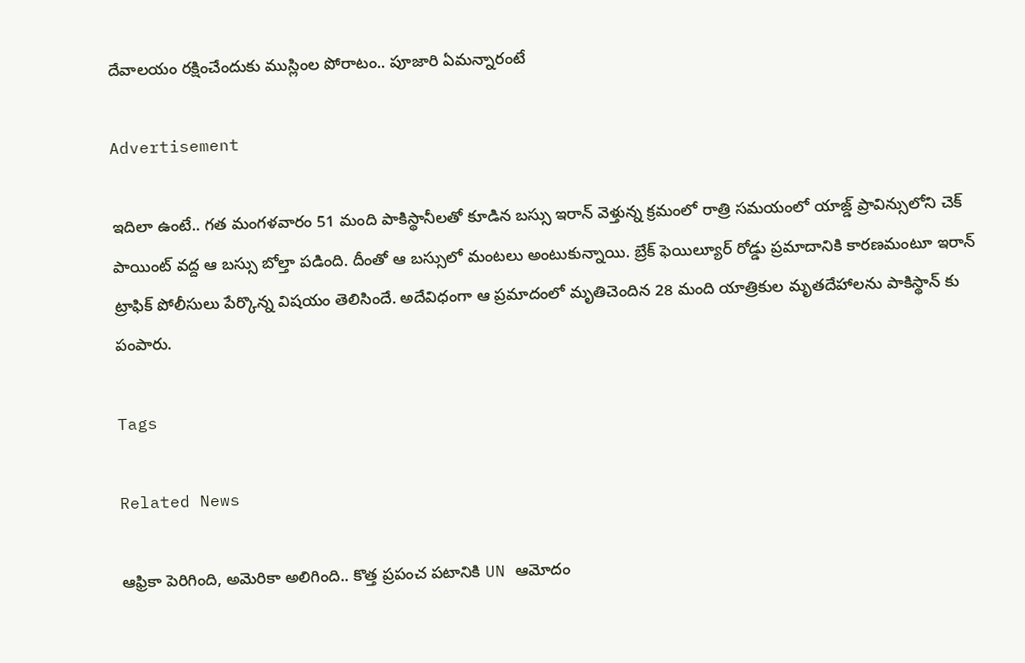దేవాలయం రక్షించేందుకు ముస్లింల పోరాటం.. పూజారి ఏమన్నారంటే

Advertisement

ఇదిలా ఉంటే.. గత మంగళవారం 51 మంది పాకిస్థానీలతో కూడిన బస్సు ఇరాన్ వెళ్తున్న క్రమంలో రాత్రి సమయంలో యాజ్డ్ ప్రావిన్సులోని చెక్ పాయింట్ వద్ద ఆ బస్సు బోల్తా పడింది. దీంతో ఆ బస్సులో మంటలు అంటుకున్నాయి. బ్రేక్ ఫెయిల్యూర్ రోడ్డు ప్రమాదానికి కారణమంటూ ఇరాన్ ట్రాఫిక్ పోలీసులు పేర్కొన్న విషయం తెలిసిందే. అదేవిధంగా ఆ ప్రమాదంలో మృతిచెందిన 28 మంది యాత్రికుల మృతదేహాలను పాకిస్థాన్ కు పంపారు.

Tags

Related News

ఆఫ్రికా పెరిగింది, అమెరికా అలిగింది.. కొత్త ప్రపంచ పటానికి UN ఆమోదం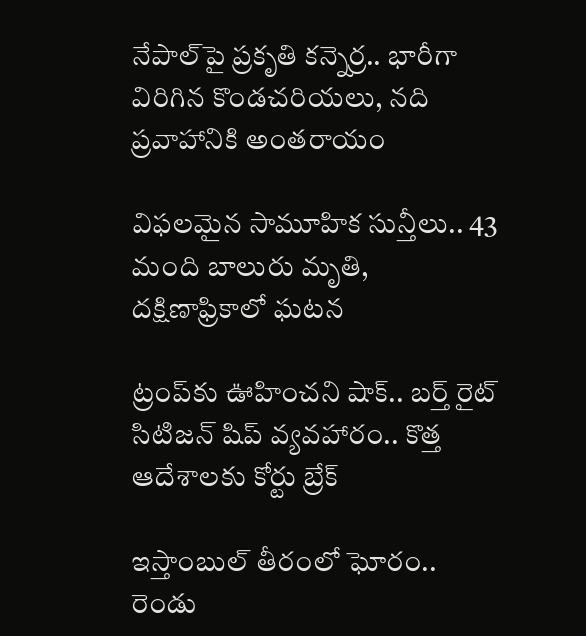నేపాల్‌పై ప్రకృతి కన్నెర్ర.. భారీగా విరిగిన కొండచరియలు, నది ప్రవాహానికి అంతరాయం

విఫలమైన సామూహిక సున్తీలు.. 43 మంది బాలురు మృతి, దక్షిణాఫ్రికాలో ఘటన

ట్రంప్‌‌కు ఊహించని షాక్‌.. బర్త్ రైట్ సిటిజన్ షిప్ వ్యవహారం.. కొత్త ఆదేశాలకు కోర్టు బ్రేక్

ఇస్తాంబుల్ తీరంలో ఘోరం.. రెండు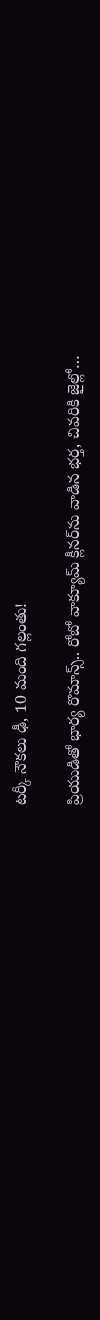టర్కీ నౌకలు ఢీ, 10 మంది గల్లంతు!

ప్రియుడితో భార్య రొమాన్స్.. రోబో వాక్యూమ్ క్లీనర్‌ను వాడిన భర్త, చివరికి జైల్లో…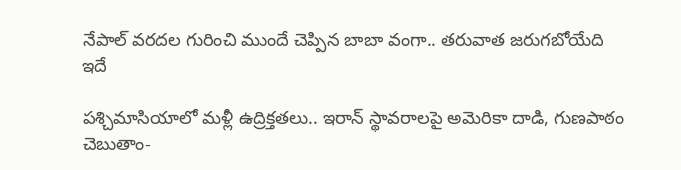నేపాల్ వరదల గురించి ముందే చెప్పిన బాబా వంగా.. తరువాత జరుగబోయేది ఇదే

పశ్చిమాసియాలో మళ్లీ ఉద్రిక్తతలు.. ఇరాన్ స్థావరాలపై అమెరికా దాడి, గుణపాఠం చెబుతాం-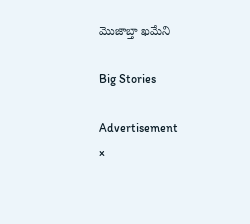మొజాబ్తా ఖమేని

Big Stories

Advertisement
×